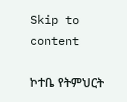Skip to content

ኮተቤ የትምህርት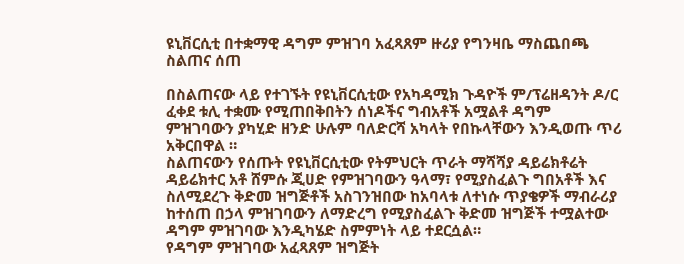ዩኒቨርሲቲ በተቋማዊ ዳግም ምዝገባ አፈጻጸም ዙሪያ የግንዛቤ ማስጨበጫ ስልጠና ሰጠ

በስልጠናው ላይ የተገኙት የዩኒቨርሲቲው የአካዳሚክ ጉዳዮች ም/ፕሬዘዳንት ዶ/ር ፈቀደ ቱሊ ተቋሙ የሚጠበቅበትን ሰነዶችና ግብአቶች አሟልቶ ዳግም ምዝገባውን ያካሂድ ዘንድ ሁሉም ባለድርሻ አካላት የበኩላቸውን እንዲወጡ ጥሪ አቅርበዋል ።
ስልጠናውን የሰጡት የዩኒቨርሲቲው የትምህርት ጥራት ማሻሻያ ዳይሬክቶሬት ዳይሬክተር አቶ ሸምሱ ጂሀድ የምዝገባውን ዓላማ፣ የሚያስፈልጉ ግበአቶች እና ስለሚደረጉ ቅድመ ዝግጅቶች አስገንዝበው ከአባላቱ ለተነሱ ጥያቄዎች ማብራሪያ ከተሰጠ በኃላ ምዝገባውን ለማድረግ የሚያስፈልጉ ቅድመ ዝግጅች ተሟልተው ዳግም ምዝገባው እንዲካሄድ ስምምነት ላይ ተደርሷል።
የዳግም ምዝገባው አፈጻጸም ዝግጅት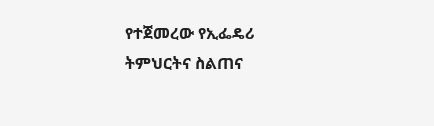የተጀመረው የኢፌዴሪ ትምህርትና ስልጠና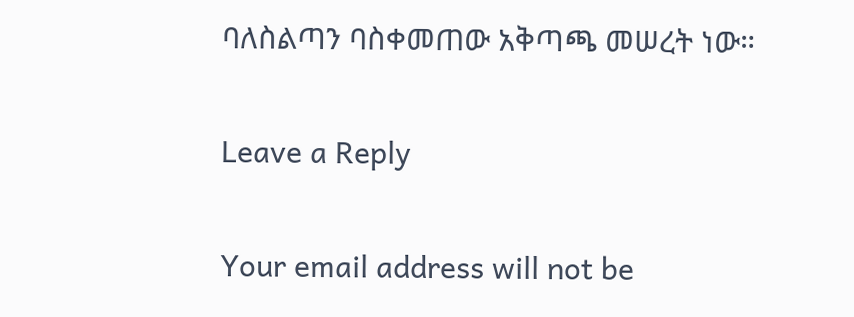ባለስልጣን ባስቀመጠው አቅጣጫ መሠረት ነው።

Leave a Reply

Your email address will not be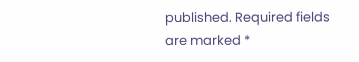published. Required fields are marked *